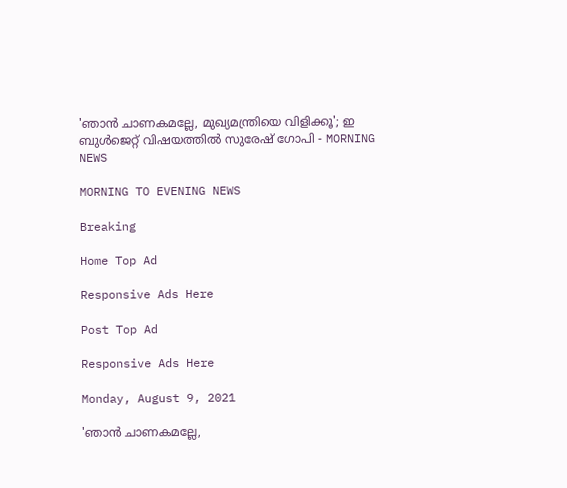'ഞാന്‍ ചാണകമല്ലേ, മുഖ്യമന്ത്രിയെ വിളിക്കൂ'; ഇ ബുള്‍ജെറ്റ് വിഷയത്തില്‍ സുരേഷ് ഗോപി - MORNING NEWS

MORNING TO EVENING NEWS

Breaking

Home Top Ad

Responsive Ads Here

Post Top Ad

Responsive Ads Here

Monday, August 9, 2021

'ഞാന്‍ ചാണകമല്ലേ,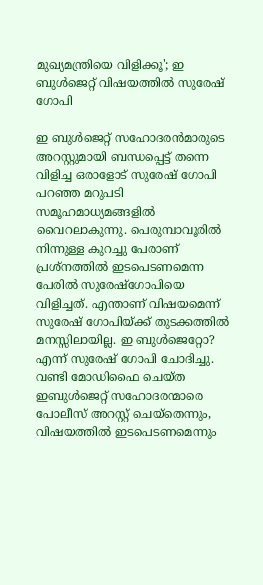മുഖ്യമന്ത്രിയെ വിളിക്കൂ'; ഇ ബുള്‍ജെറ്റ് വിഷയത്തില്‍ സുരേഷ് ഗോപി

ഇ ബുൾജെറ്റ് സഹോദരൻമാരുടെ അറസ്റ്റുമായി ബന്ധപ്പെട്ട് തന്നെ വിളിച്ച ഒരാളോട് സുരേഷ് ഗോപി പറഞ്ഞ മറുപടി സമൂഹമാധ്യമങ്ങളിൽ വൈറലാകുന്നു. പെരുമ്പാവൂരിൽ നിന്നുള്ള കുറച്ചു പേരാണ് പ്രശ്നത്തിൽ ഇടപെടണമെന്ന പേരിൽ സുരേഷ്ഗോപിയെ വിളിച്ചത്. എന്താണ് വിഷയമെന്ന് സുരേഷ് ഗോപിയ്ക്ക് തുടക്കത്തിൽ മനസ്സിലായില്ല. ഇ ബുൾജെറ്റോ? എന്ന് സുരേഷ് ഗോപി ചോദിച്ചു. വണ്ടി മോഡിഫൈ ചെയ്ത ഇബുൾജെറ്റ് സഹോദരന്മാരെ പോലീസ് അറസ്റ്റ് ചെയ്തെന്നും, വിഷയത്തിൽ ഇടപെടണമെന്നും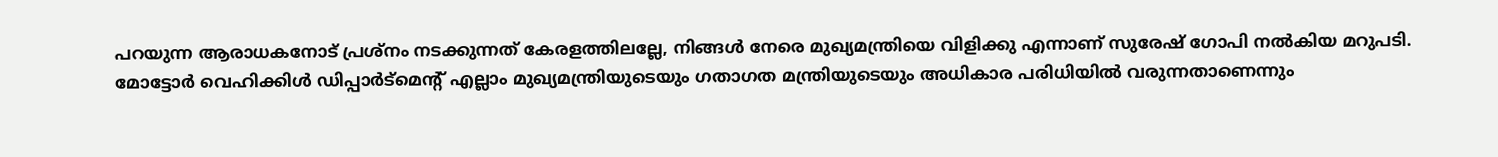പറയുന്ന ആരാധകനോട് പ്രശ്നം നടക്കുന്നത് കേരളത്തിലല്ലേ, നിങ്ങൾ നേരെ മുഖ്യമന്ത്രിയെ വിളിക്കു എന്നാണ് സുരേഷ് ഗോപി നൽകിയ മറുപടി. മോട്ടോർ വെഹിക്കിൾ ഡിപ്പാർട്മെന്റ് എല്ലാം മുഖ്യമന്ത്രിയുടെയും ഗതാഗത മന്ത്രിയുടെയും അധികാര പരിധിയിൽ വരുന്നതാണെന്നും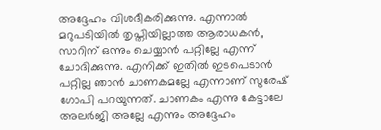അദ്ദേഹം വിശദീകരിക്കുന്നു. എന്നാൽ മറുപടിയിൽ തൃപ്തിയില്ലാത്ത ആരാധകൻ, സാറിന് ഒന്നും ചെയ്യാൻ പറ്റില്ലേ എന്ന് ചോദിക്കുന്നു. എനിക്ക് ഇതിൽ ഇടപെടാൻ പറ്റില്ല ഞാൻ ചാണകമല്ലേ എന്നാണ് സുരേഷ് ഗോപി പറയുന്നത്. ചാണകം എന്നു കേട്ടാലേ അലർജി അല്ലേ എന്നും അദ്ദേഹം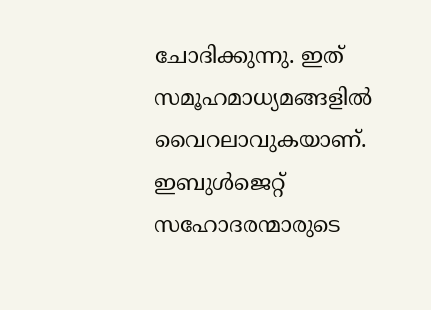ചോദിക്കുന്നു. ഇത് സമൂഹമാധ്യമങ്ങളിൽ വൈറലാവുകയാണ്. ഇബുൾജെറ്റ് സഹോദരന്മാരുടെ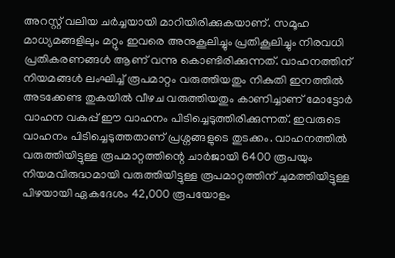അറസ്റ്റ് വലിയ ചർച്ചയായി മാറിയിരിക്കുകയാണ്. സമൂഹ മാധ്യമങ്ങളിലും മറ്റും ഇവരെ അനുകൂലിച്ചും പ്രതികൂലിച്ചും നിരവധി പ്രതികരണങ്ങൾ ആണ് വന്നു കൊണ്ടിരിക്കുന്നത്. വാഹനത്തിന് നിയമങ്ങൾ ലംഘിച്ച് രൂപമാറ്റം വരുത്തിയതും നികുതി ഇനത്തിൽ അടക്കേണ്ട തുകയിൽ വീഴച വരുത്തിയതും കാണിച്ചാണ് മോട്ടോർ വാഹന വകുപ്പ് ഈ വാഹനം പിടിച്ചെടുത്തിരിക്കുന്നത്. ഇവരുടെ വാഹനം പിടിച്ചെടുത്തതാണ് പ്രശ്നങ്ങളുടെ തുടക്കം. വാഹനത്തിൽ വരുത്തിയിട്ടുള്ള രൂപമാറ്റത്തിന്റെ ചാർജായി 6400 രൂപയും നിയമവിരുദ്ധമായി വരുത്തിയിട്ടുള്ള രൂപമാറ്റത്തിന് ചുമത്തിയിട്ടുള്ള പിഴയായി ഏകദേശം 42,000 രൂപയോളം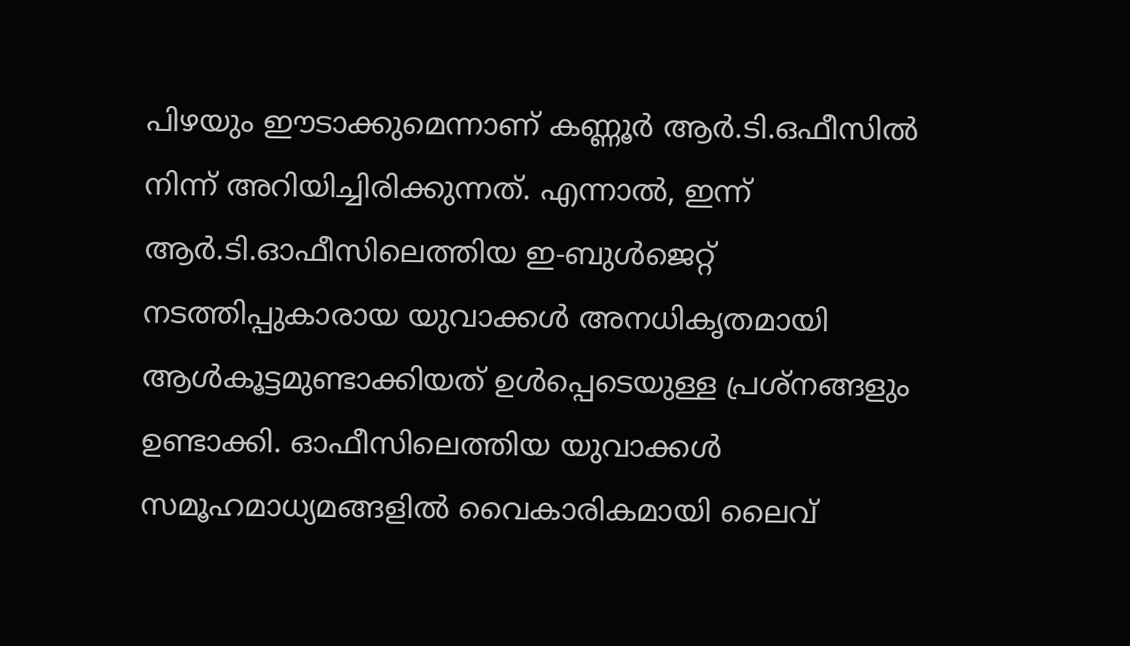പിഴയും ഈടാക്കുമെന്നാണ് കണ്ണൂർ ആർ.ടി.ഒഫീസിൽ നിന്ന് അറിയിച്ചിരിക്കുന്നത്. എന്നാൽ, ഇന്ന് ആർ.ടി.ഓഫീസിലെത്തിയ ഇ-ബുൾജെറ്റ് നടത്തിപ്പുകാരായ യുവാക്കൾ അനധികൃതമായി ആൾകൂട്ടമുണ്ടാക്കിയത് ഉൾപ്പെടെയുള്ള പ്രശ്നങ്ങളും ഉണ്ടാക്കി. ഓഫീസിലെത്തിയ യുവാക്കൾ സമൂഹമാധ്യമങ്ങളിൽ വൈകാരികമായി ലൈവ്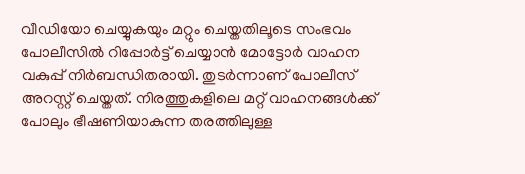വീഡിയോ ചെയ്യുകയും മറ്റും ചെയ്തതിലൂടെ സംഭവം പോലീസിൽ റിപ്പോർട്ട് ചെയ്യാൻ മോട്ടോർ വാഹന വകുപ്പ് നിർബന്ധിതരായി. തുടർന്നാണ് പോലീസ് അറസ്റ്റ് ചെയ്തത്. നിരത്തുകളിലെ മറ്റ് വാഹനങ്ങൾക്ക് പോലും ഭീഷണിയാകുന്ന തരത്തിലുള്ള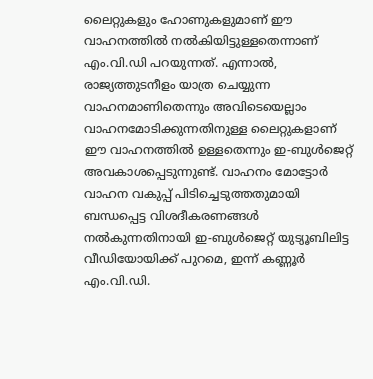ലൈറ്റുകളും ഹോണുകളുമാണ് ഈ വാഹനത്തിൽ നൽകിയിട്ടുള്ളതെന്നാണ് എം.വി.ഡി പറയുന്നത്. എന്നാൽ, രാജ്യത്തുടനീളം യാത്ര ചെയ്യുന്ന വാഹനമാണിതെന്നും അവിടെയെല്ലാം വാഹനമോടിക്കുന്നതിനുള്ള ലൈറ്റുകളാണ് ഈ വാഹനത്തിൽ ഉള്ളതെന്നും ഇ-ബുൾജെറ്റ് അവകാശപ്പെടുന്നുണ്ട്. വാഹനം മോട്ടോർ വാഹന വകുപ്പ് പിടിച്ചെടുത്തതുമായി ബന്ധപ്പെട്ട വിശദീകരണങ്ങൾ നൽകുന്നതിനായി ഇ-ബുൾജെറ്റ് യുട്യൂബിലിട്ട വീഡിയോയിക്ക് പുറമെ, ഇന്ന് കണ്ണൂർ എം.വി.ഡി.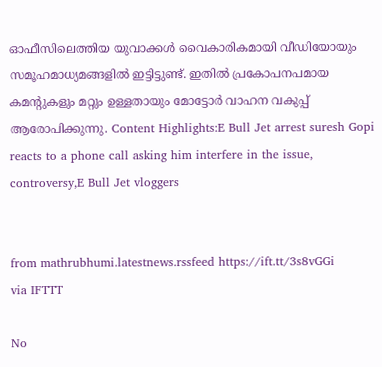ഓഫീസിലെത്തിയ യുവാക്കൾ വൈകാരികമായി വീഡിയോയും സമൂഹമാധ്യമങ്ങളിൽ ഇട്ടിട്ടുണ്ട്. ഇതിൽ പ്രകോപനപമായ കമന്റുകളും മറ്റും ഉള്ളതായും മോട്ടോർ വാഹന വകുപ്പ് ആരോപിക്കുന്നു. Content Highlights:E Bull Jet arrest suresh Gopi reacts to a phone call asking him interfere in the issue, controversy,E Bull Jet vloggers


from mathrubhumi.latestnews.rssfeed https://ift.tt/3s8vGGi
via IFTTT

No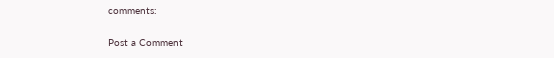comments:

Post a Comment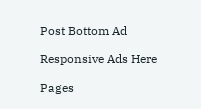Post Bottom Ad

Responsive Ads Here

Pages